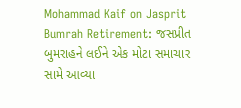Mohammad Kaif on Jasprit Bumrah Retirement: જસપ્રીત બુમરાહને લઈને એક મોટા સમાચાર સામે આવ્યા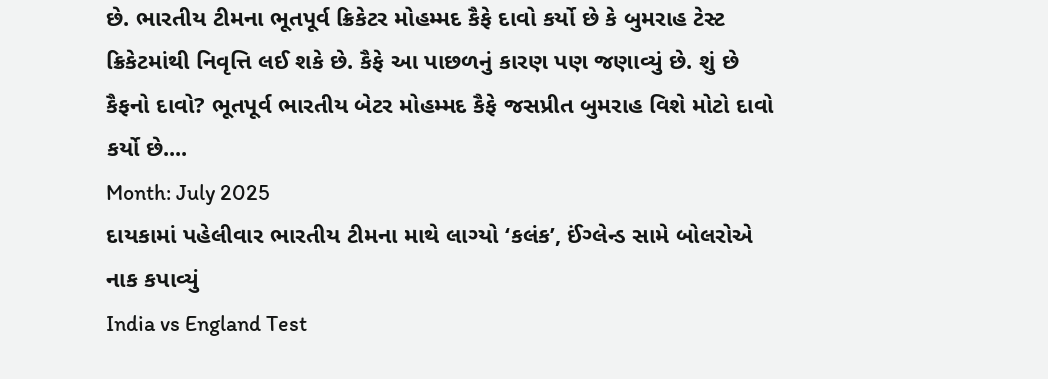છે. ભારતીય ટીમના ભૂતપૂર્વ ક્રિકેટર મોહમ્મદ કૈફે દાવો કર્યો છે કે બુમરાહ ટેસ્ટ ક્રિકેટમાંથી નિવૃત્તિ લઈ શકે છે. કૈફે આ પાછળનું કારણ પણ જણાવ્યું છે. શું છે કૈફનો દાવો? ભૂતપૂર્વ ભારતીય બેટર મોહમ્મદ કૈફે જસપ્રીત બુમરાહ વિશે મોટો દાવો કર્યો છે....
Month: July 2025
દાયકામાં પહેલીવાર ભારતીય ટીમના માથે લાગ્યો ‘કલંક’, ઈંગ્લેન્ડ સામે બોલરોએ નાક કપાવ્યું
India vs England Test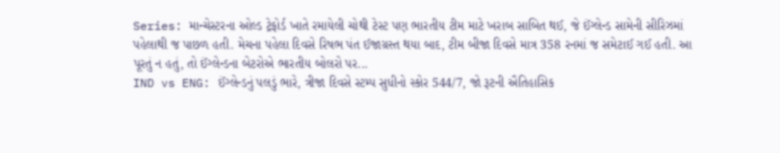Series: માન્ચેસ્ટરના ઓલ્ડ ટ્રેફોર્ડ ખાતે રમાયેલી ચોથી ટેસ્ટ પણ ભારતીય ટીમ માટે ખરાબ સાબિત થઈ, જે ઈંગ્લેન્ડ સામેની સીરિઝમાં પહેલાથી જ પાછળ હતી. મેચના પહેલા દિવસે રિષભ પંત ઈજાગ્રસ્ત થયા બાદ, ટીમ બીજા દિવસે માત્ર 358 રનમાં જ સમેટાઈ ગઈ હતી. આ પૂરતું ન હતું, તો ઈંગ્લેન્ડના બેટરોએ ભારતીય બોલરો પર...
IND vs ENG: ઈંગ્લેન્ડનું પલડું ભારે, ત્રીજા દિવસે સ્ટમ્પ સુધીનો સ્કોર 544/7, જો રૂટની ઐતિહાસિક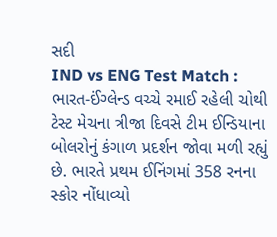સદી
IND vs ENG Test Match : ભારત-ઈંગ્લેન્ડ વચ્ચે રમાઈ રહેલી ચોથી ટેસ્ટ મેચના ત્રીજા દિવસે ટીમ ઈન્ડિયાના બોલરોનું કંગાળ પ્રદર્શન જોવા મળી રહ્યું છે. ભારતે પ્રથમ ઈનિંગમાં 358 રનના સ્કોર નોંધાવ્યો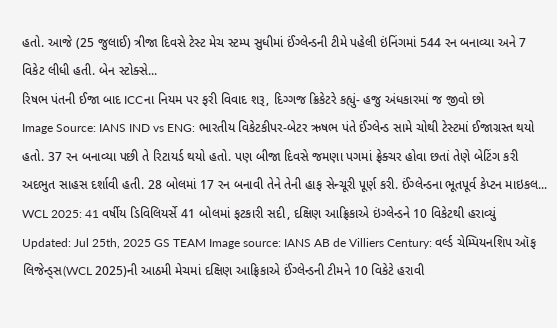હતો. આજે (25 જુલાઈ) ત્રીજા દિવસે ટેસ્ટ મેચ સ્ટમ્પ સુધીમાં ઈંગ્લેન્ડની ટીમે પહેલી ઇંનિંગમાં 544 રન બનાવ્યા અને 7 વિકેટ લીધી હતી. બેન સ્ટોક્સે...
રિષભ પંતની ઈજા બાદ ICCના નિયમ પર ફરી વિવાદ શરૂ, દિગ્ગજ ક્રિકેટરે કહ્યું- હજુ અંધકારમાં જ જીવો છો
Image Source: IANS IND vs ENG: ભારતીય વિકેટકીપર-બેટર ઋષભ પંતે ઈંગ્લેન્ડ સામે ચોથી ટેસ્ટમાં ઈજાગ્રસ્ત થયો હતો. 37 રન બનાવ્યા પછી તે રિટાયર્ડ થયો હતો. પણ બીજા દિવસે જમણા પગમાં ફ્રેક્ચર હોવા છતાં તેણે બેટિંગ કરી અદભુત સાહસ દર્શાવી હતી. 28 બોલમાં 17 રન બનાવી તેને તેની હાફ સેન્ચૂરી પૂર્ણ કરી. ઈંગ્લેન્ડના ભૂતપૂર્વ કેપ્ટન માઇકલ...
WCL 2025: 41 વર્ષીય ડિવિલિયર્સે 41 બોલમાં ફટકારી સદી, દક્ષિણ આફ્રિકાએ ઇંગ્લેન્ડને 10 વિકેટથી હરાવ્યું
Updated: Jul 25th, 2025 GS TEAM Image source: IANS AB de Villiers Century: વર્લ્ડ ચેમ્પિયનશિપ ઑફ લિજેન્ડ્સ(WCL 2025)ની આઠમી મેચમાં દક્ષિણ આફ્રિકાએ ઈંગ્લેન્ડની ટીમને 10 વિકેટે હરાવી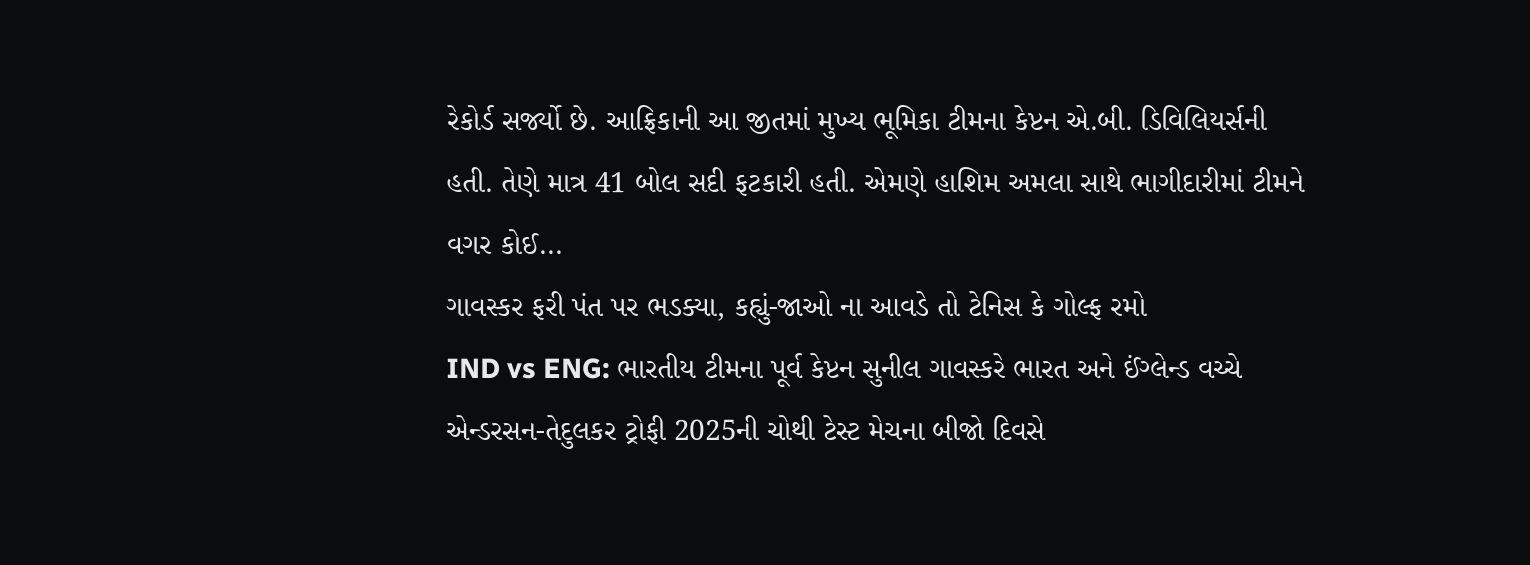રેકોર્ડ સર્જ્યો છે. આફ્રિકાની આ જીતમાં મુખ્ય ભૂમિકા ટીમના કેપ્ટન એ.બી. ડિવિલિયર્સની હતી. તેણે માત્ર 41 બોલ સદી ફટકારી હતી. એમણે હાશિમ અમલા સાથે ભાગીદારીમાં ટીમને વગર કોઈ...
ગાવસ્કર ફરી પંત પર ભડક્યા, કહ્યું-જાઓ ના આવડે તો ટેનિસ કે ગોલ્ફ રમો
IND vs ENG: ભારતીય ટીમના પૂર્વ કેપ્ટન સુનીલ ગાવસ્કરે ભારત અને ઈંગ્લેન્ડ વચ્ચે એન્ડરસન-તેદુલકર ટ્રોફી 2025ની ચોથી ટેસ્ટ મેચના બીજો દિવસે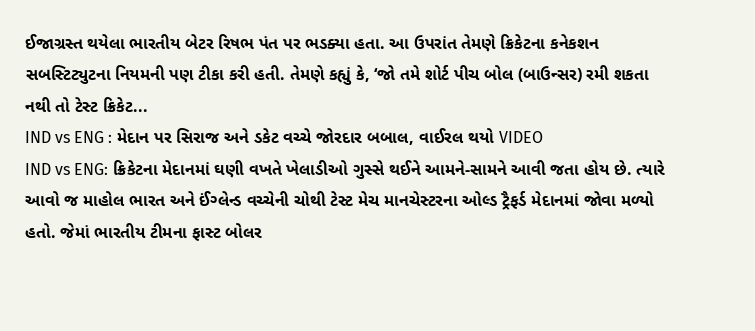ઈજાગ્રસ્ત થયેલા ભારતીય બેટર રિષભ પંત પર ભડક્યા હતા. આ ઉપરાંત તેમણે ક્રિકેટના કનેકશન સબસ્ટિટ્યુટના નિયમની પણ ટીકા કરી હતી. તેમણે કહ્યું કે, ‘જો તમે શોર્ટ પીચ બોલ (બાઉન્સર) રમી શકતા નથી તો ટેસ્ટ ક્રિકેટ...
IND vs ENG : મેદાન પર સિરાજ અને ડકેટ વચ્ચે જોરદાર બબાલ, વાઈરલ થયો VIDEO
IND vs ENG: ક્રિકેટના મેદાનમાં ઘણી વખતે ખેલાડીઓ ગુસ્સે થઈને આમને-સામને આવી જતા હોય છે. ત્યારે આવો જ માહોલ ભારત અને ઈંગ્લેન્ડ વચ્ચેની ચોથી ટેસ્ટ મેચ માનચેસ્ટરના ઓલ્ડ ટ્રૈફર્ડ મેદાનમાં જોવા મળ્યો હતો. જેમાં ભારતીય ટીમના ફાસ્ટ બોલર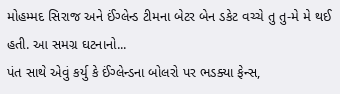મોહમ્મદ સિરાજ અને ઈંગ્લેન્ડ ટીમના બેટર બેન ડકેટ વચ્ચે તુ તુ-મે મે થઈ હતી. આ સમગ્ર ઘટનાનો...
પંત સાથે એવું કર્યુ કે ઈંગ્લેન્ડના બોલરો પર ભડક્યા ફેન્સ,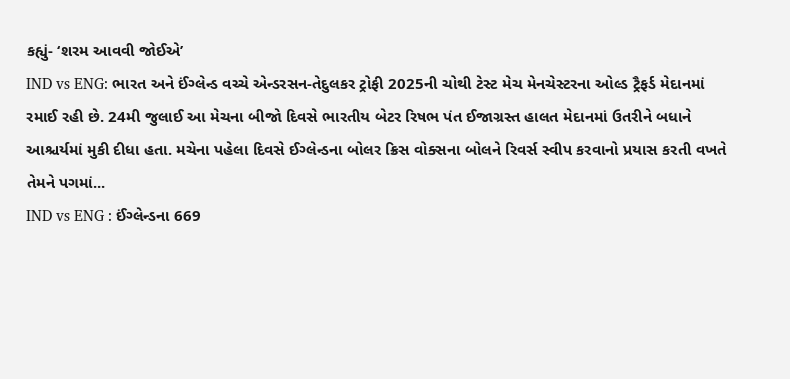કહ્યું- ‘શરમ આવવી જોઈએ’
IND vs ENG: ભારત અને ઈંગ્લેન્ડ વચ્ચે એન્ડરસન-તેદુલકર ટ્રોફી 2025ની ચોથી ટેસ્ટ મેચ મેનચેસ્ટરના ઓલ્ડ ટ્રૈફર્ડ મેદાનમાં રમાઈ રહી છે. 24મી જુલાઈ આ મેચના બીજો દિવસે ભારતીય બેટર રિષભ પંત ઈજાગ્રસ્ત હાલત મેદાનમાં ઉતરીને બધાને આશ્ચર્યમાં મુકી દીધા હતા. મચેના પહેલા દિવસે ઈગ્લેન્ડના બોલર ક્રિસ વોક્સના બોલને રિવર્સ સ્વીપ કરવાનો પ્રયાસ કરતી વખતે તેમને પગમાં...
IND vs ENG : ઈંગ્લેન્ડના 669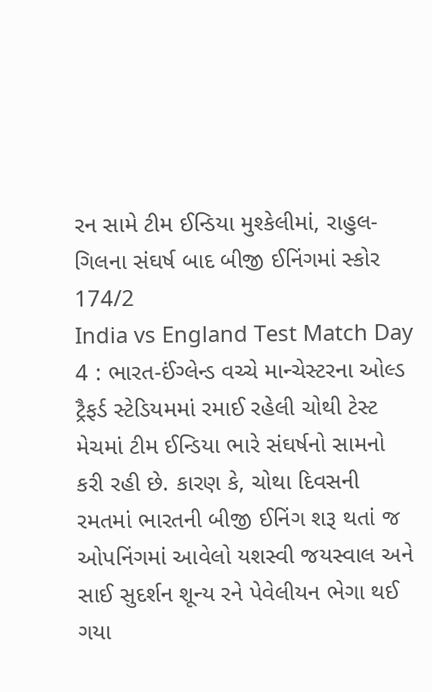રન સામે ટીમ ઈન્ડિયા મુશ્કેલીમાં, રાહુલ-ગિલના સંઘર્ષ બાદ બીજી ઈનિંગમાં સ્કોર 174/2
India vs England Test Match Day 4 : ભારત-ઈંગ્લેન્ડ વચ્ચે માન્ચેસ્ટરના ઓલ્ડ ટ્રૈફર્ડ સ્ટેડિયમમાં રમાઈ રહેલી ચોથી ટેસ્ટ મેચમાં ટીમ ઈન્ડિયા ભારે સંઘર્ષનો સામનો કરી રહી છે. કારણ કે, ચોથા દિવસની રમતમાં ભારતની બીજી ઈનિંગ શરૂ થતાં જ ઓપનિંગમાં આવેલો યશસ્વી જયસ્વાલ અને સાઈ સુદર્શન શૂન્ય રને પેવેલીયન ભેગા થઈ ગયા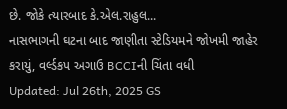છે. જોકે ત્યારબાદ કે.એલ.રાહુલ...
નાસભાગની ઘટના બાદ જાણીતા સ્ટેડિયમને જોખમી જાહેર કરાયું, વર્લ્ડકપ અગાઉ BCCIની ચિંતા વધી
Updated: Jul 26th, 2025 GS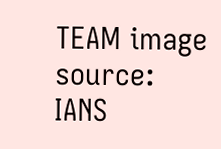TEAM image source: IANS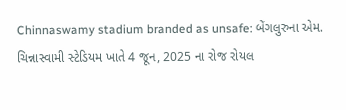Chinnaswamy stadium branded as unsafe: બેંગલુરુના એમ. ચિન્નાસ્વામી સ્ટેડિયમ ખાતે 4 જૂન, 2025 ના રોજ રોયલ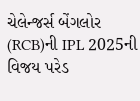ચેલેન્જર્સ બેંગલોર (RCB)ની IPL 2025ની વિજય પરેડ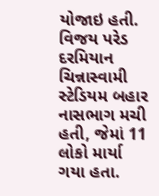યોજાઇ હતી. વિજય પરેડ દરમિયાન ચિન્નાસ્વામી સ્ટેડિયમ બહાર નાસભાગ મચી હતી, જેમાં 11 લોકો માર્યા ગયા હતા.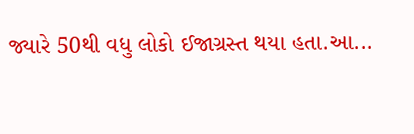જ્યારે 50થી વધુ લોકો ઈજાગ્રસ્ત થયા હતા.આ...